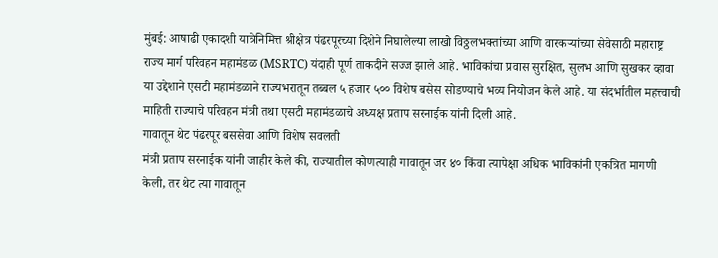मुंबई: आषाढी एकादशी यात्रेनिमित्त श्रीक्षेत्र पंढरपूरच्या दिशेने निघालेल्या लाखो विठ्ठलभक्तांच्या आणि वारकऱ्यांच्या सेवेसाठी महाराष्ट्र राज्य मार्ग परिवहन महामंडळ (MSRTC) यंदाही पूर्ण ताकदीने सज्ज झाले आहे. भाविकांचा प्रवास सुरक्षित, सुलभ आणि सुखकर व्हावा या उद्देशाने एसटी महामंडळाने राज्यभरातून तब्बल ५ हजार ५०० विशेष बसेस सोडण्याचे भव्य नियोजन केले आहे. या संदर्भातील महत्त्वाची माहिती राज्याचे परिवहन मंत्री तथा एसटी महामंडळाचे अध्यक्ष प्रताप सरनाईक यांनी दिली आहे.
गावातून थेट पंढरपूर बससेवा आणि विशेष सवलती
मंत्री प्रताप सरनाईक यांनी जाहीर केले की, राज्यातील कोणत्याही गावातून जर ४० किंवा त्यापेक्षा अधिक भाविकांनी एकत्रित मागणी केली, तर थेट त्या गावातून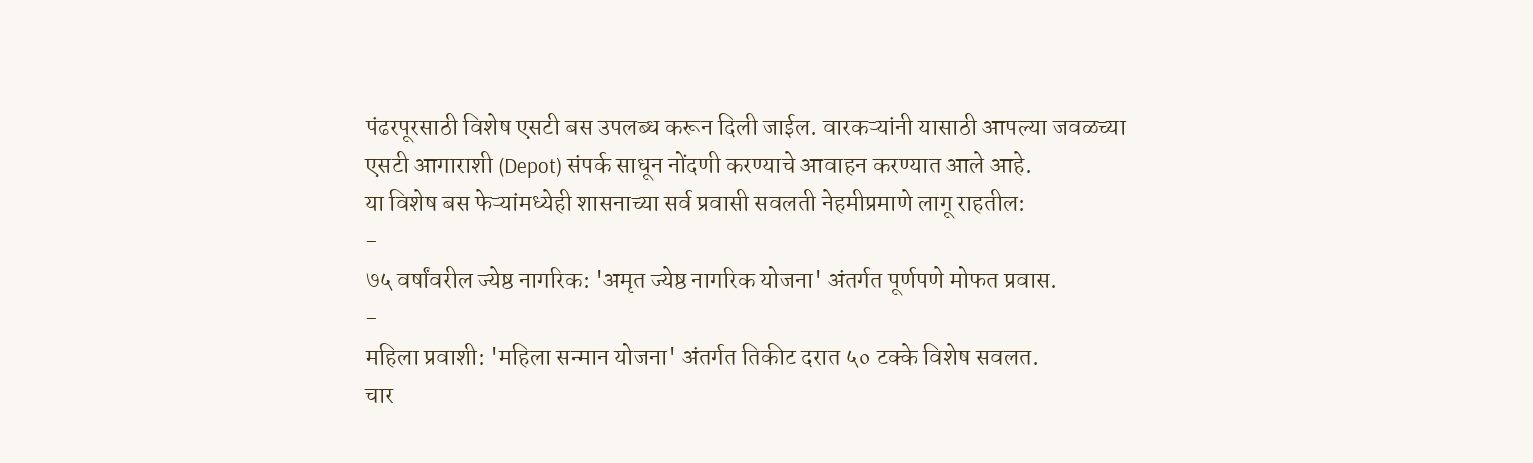पंढरपूरसाठी विशेष एसटी बस उपलब्ध करून दिली जाईल. वारकऱ्यांनी यासाठी आपल्या जवळच्या एसटी आगाराशी (Depot) संपर्क साधून नोंदणी करण्याचे आवाहन करण्यात आले आहे.
या विशेष बस फेऱ्यांमध्येही शासनाच्या सर्व प्रवासी सवलती नेहमीप्रमाणे लागू राहतील:
-
७५ वर्षांवरील ज्येष्ठ नागरिक: 'अमृत ज्येष्ठ नागरिक योजना' अंतर्गत पूर्णपणे मोफत प्रवास.
-
महिला प्रवाशी: 'महिला सन्मान योजना' अंतर्गत तिकीट दरात ५० टक्के विशेष सवलत.
चार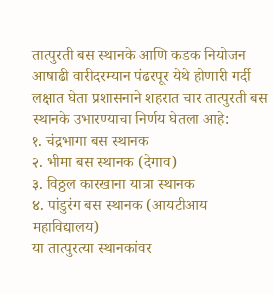तात्पुरती बस स्थानके आणि कडक नियोजन
आषाढी वारीदरम्यान पंढरपूर येथे होणारी गर्दी लक्षात घेता प्रशासनाने शहरात चार तात्पुरती बस स्थानके उभारण्याचा निर्णय घेतला आहे:
१. चंद्रभागा बस स्थानक
२. भीमा बस स्थानक (देगाव)
३. विठ्ठल कारखाना यात्रा स्थानक
४. पांडुरंग बस स्थानक (आयटीआय महाविद्यालय)
या तात्पुरत्या स्थानकांवर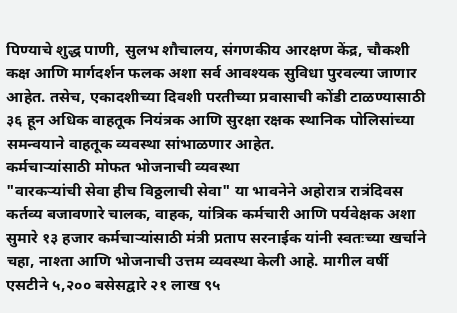पिण्याचे शुद्ध पाणी, सुलभ शौचालय, संगणकीय आरक्षण केंद्र, चौकशी कक्ष आणि मार्गदर्शन फलक अशा सर्व आवश्यक सुविधा पुरवल्या जाणार आहेत. तसेच, एकादशीच्या दिवशी परतीच्या प्रवासाची कोंडी टाळण्यासाठी ३६ हून अधिक वाहतूक नियंत्रक आणि सुरक्षा रक्षक स्थानिक पोलिसांच्या समन्वयाने वाहतूक व्यवस्था सांभाळणार आहेत.
कर्मचाऱ्यांसाठी मोफत भोजनाची व्यवस्था
"वारकऱ्यांची सेवा हीच विठ्ठलाची सेवा" या भावनेने अहोरात्र रात्रंदिवस कर्तव्य बजावणारे चालक, वाहक, यांत्रिक कर्मचारी आणि पर्यवेक्षक अशा सुमारे १३ हजार कर्मचाऱ्यांसाठी मंत्री प्रताप सरनाईक यांनी स्वतःच्या खर्चाने चहा, नाश्ता आणि भोजनाची उत्तम व्यवस्था केली आहे. मागील वर्षी एसटीने ५,२०० बसेसद्वारे २१ लाख ९५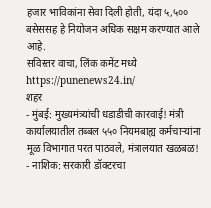हजार भाविकांना सेवा दिली होती, यंदा ५,५०० बसेससह हे नियोजन अधिक सक्षम करण्यात आले आहे.
सविस्तर वाचा, लिंक कमेंट मध्ये https://punenews24.in/
शहर
- मुंबई: मुख्यमंत्र्यांची धडाडीची कारवाई! मंत्री कार्यालयातील तब्बल ५५० नियमबाह्य कर्मचाऱ्यांना मूळ विभागात परत पाठवले, मंत्रालयात खळबळ!
- नाशिक: सरकारी डॉक्टरचा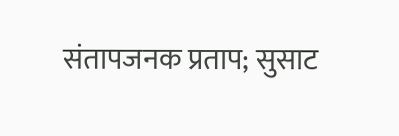संतापजनक प्रताप; सुसाट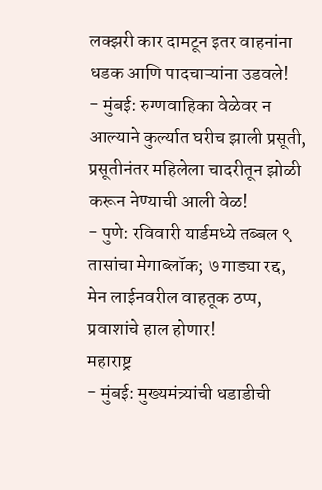लक्झरी कार दामटून इतर वाहनांना धडक आणि पादचाऱ्यांना उडवले!
- मुंबई: रुग्णवाहिका वेळेवर न आल्याने कुर्ल्यात घरीच झाली प्रसूती, प्रसूतीनंतर महिलेला चादरीतून झोळी करून नेण्याची आली वेळ!
- पुणे: रविवारी यार्डमध्ये तब्बल ९ तासांचा मेगाब्लॉक; ७ गाड्या रद्द, मेन लाईनवरील वाहतूक ठप्प, प्रवाशांचे हाल होणार!
महाराष्ट्र
- मुंबई: मुख्यमंत्र्यांची धडाडीची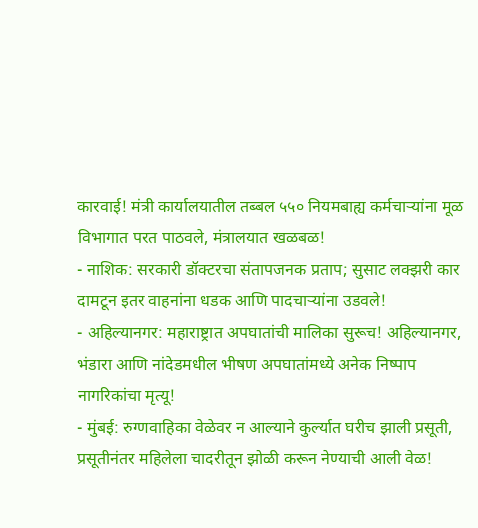कारवाई! मंत्री कार्यालयातील तब्बल ५५० नियमबाह्य कर्मचाऱ्यांना मूळ विभागात परत पाठवले, मंत्रालयात खळबळ!
- नाशिक: सरकारी डॉक्टरचा संतापजनक प्रताप; सुसाट लक्झरी कार दामटून इतर वाहनांना धडक आणि पादचाऱ्यांना उडवले!
- अहिल्यानगर: महाराष्ट्रात अपघातांची मालिका सुरूच! अहिल्यानगर, भंडारा आणि नांदेडमधील भीषण अपघातांमध्ये अनेक निष्पाप नागरिकांचा मृत्यू!
- मुंबई: रुग्णवाहिका वेळेवर न आल्याने कुर्ल्यात घरीच झाली प्रसूती, प्रसूतीनंतर महिलेला चादरीतून झोळी करून नेण्याची आली वेळ!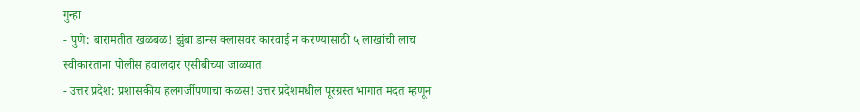गुन्हा
- पुणे: बारामतीत खळबळ! झुंबा डान्स क्लासवर कारवाई न करण्यासाठी ५ लाखांची लाच स्वीकारताना पोलीस हवालदार एसीबीच्या जाळ्यात
- उत्तर प्रदेश: प्रशासकीय हलगर्जीपणाचा कळस! उत्तर प्रदेशमधील पूरग्रस्त भागात मदत म्हणून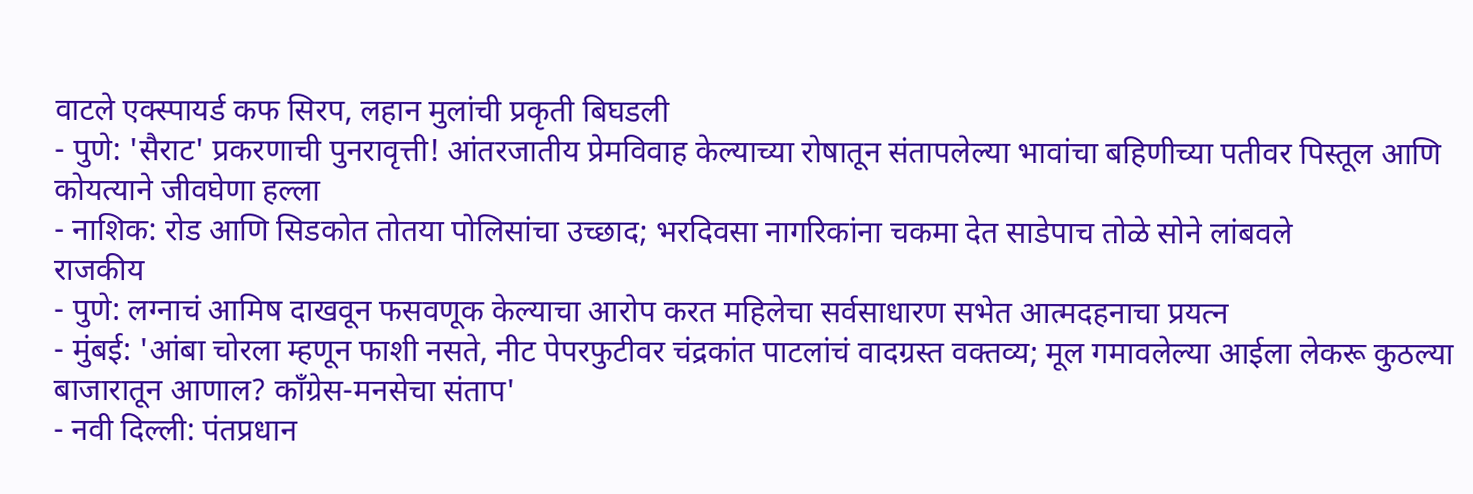वाटले एक्स्पायर्ड कफ सिरप, लहान मुलांची प्रकृती बिघडली
- पुणे: 'सैराट' प्रकरणाची पुनरावृत्ती! आंतरजातीय प्रेमविवाह केल्याच्या रोषातून संतापलेल्या भावांचा बहिणीच्या पतीवर पिस्तूल आणि कोयत्याने जीवघेणा हल्ला
- नाशिक: रोड आणि सिडकोत तोतया पोलिसांचा उच्छाद; भरदिवसा नागरिकांना चकमा देत साडेपाच तोळे सोने लांबवले
राजकीय
- पुणे: लग्नाचं आमिष दाखवून फसवणूक केल्याचा आरोप करत महिलेचा सर्वसाधारण सभेत आत्मदहनाचा प्रयत्न
- मुंबई: 'आंबा चोरला म्हणून फाशी नसते, नीट पेपरफुटीवर चंद्रकांत पाटलांचं वादग्रस्त वक्तव्य; मूल गमावलेल्या आईला लेकरू कुठल्या बाजारातून आणाल? काँग्रेस-मनसेचा संताप'
- नवी दिल्ली: पंतप्रधान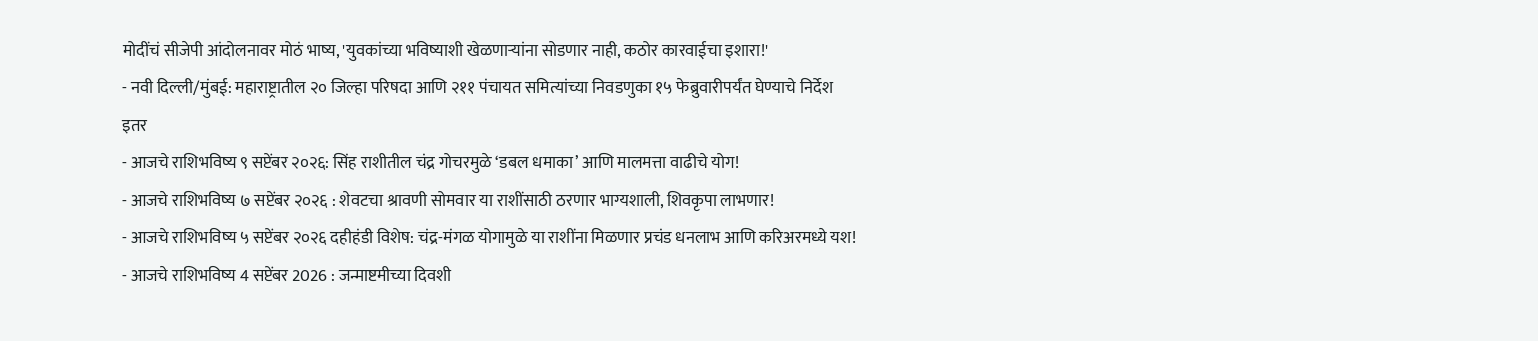मोदींचं सीजेपी आंदोलनावर मोठं भाष्य, 'युवकांच्या भविष्याशी खेळणाऱ्यांना सोडणार नाही, कठोर कारवाईचा इशारा!'
- नवी दिल्ली/मुंबई: महाराष्ट्रातील २० जिल्हा परिषदा आणि २११ पंचायत समित्यांच्या निवडणुका १५ फेब्रुवारीपर्यंत घेण्याचे निर्देश
इतर
- आजचे राशिभविष्य ९ सप्टेंबर २०२६: सिंह राशीतील चंद्र गोचरमुळे ‘डबल धमाका’ आणि मालमत्ता वाढीचे योग!
- आजचे राशिभविष्य ७ सप्टेंबर २०२६ : शेवटचा श्रावणी सोमवार या राशींसाठी ठरणार भाग्यशाली, शिवकृपा लाभणार!
- आजचे राशिभविष्य ५ सप्टेंबर २०२६ दहीहंडी विशेष: चंद्र-मंगळ योगामुळे या राशींना मिळणार प्रचंड धनलाभ आणि करिअरमध्ये यश!
- आजचे राशिभविष्य 4 सप्टेंबर 2026 : जन्माष्टमीच्या दिवशी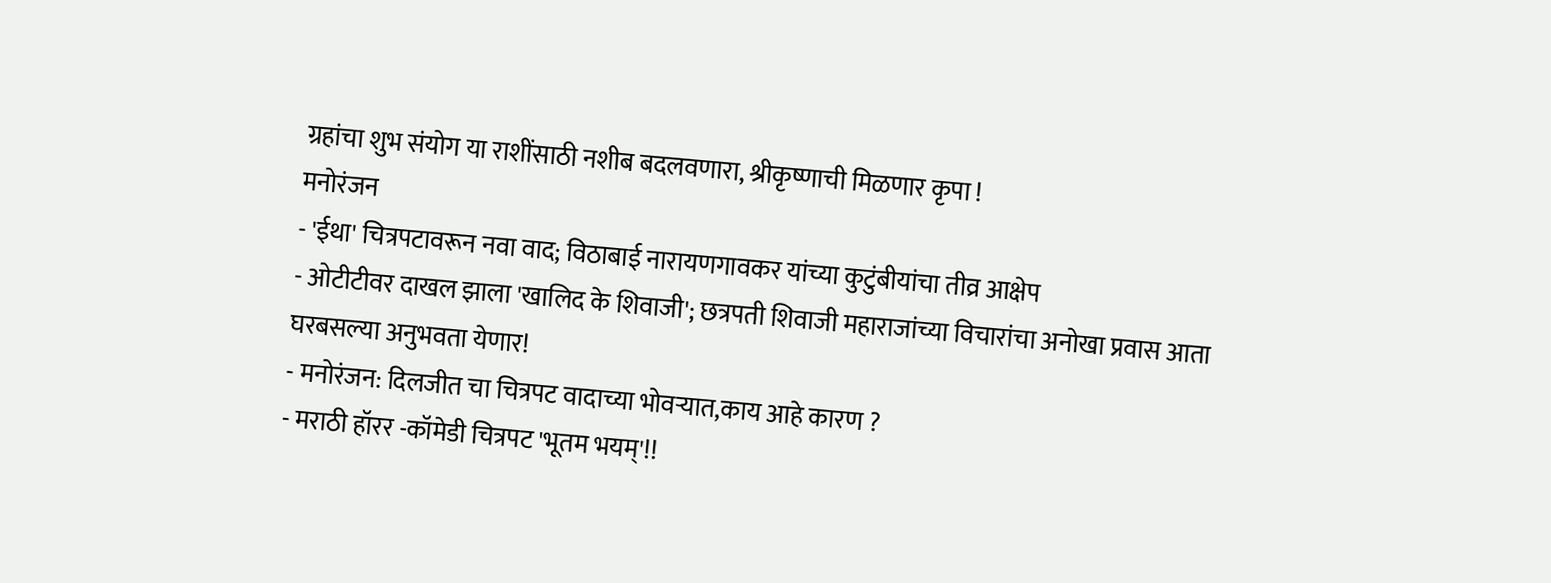ग्रहांचा शुभ संयोग या राशींसाठी नशीब बदलवणारा, श्रीकृष्णाची मिळणार कृपा !
मनोरंजन
- 'ईथा' चित्रपटावरून नवा वाद; विठाबाई नारायणगावकर यांच्या कुटुंबीयांचा तीव्र आक्षेप
- ओटीटीवर दाखल झाला 'खालिद के शिवाजी'; छत्रपती शिवाजी महाराजांच्या विचारांचा अनोखा प्रवास आता घरबसल्या अनुभवता येणार!
- मनोरंजन: दिलजीत चा चित्रपट वादाच्या भोवऱ्यात,काय आहे कारण ?
- मराठी हॉरर -कॉमेडी चित्रपट 'भूतम भयम्'!!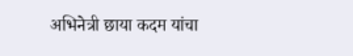अभिनेत्री छाया कदम यांचा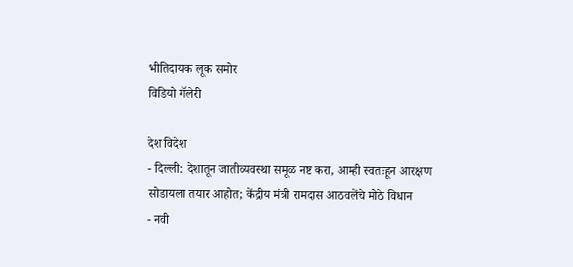भीतिदायक लूक समोर
विडियो गॅलेरी

देश विदेश
- दिल्ली: देशातून जातीव्यवस्था समूळ नष्ट करा, आम्ही स्वतःहून आरक्षण सोडायला तयार आहोत; केंद्रीय मंत्री रामदास आठवलेंचे मोठे विधान
- नवी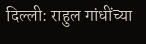दिल्ली: राहुल गांधींच्या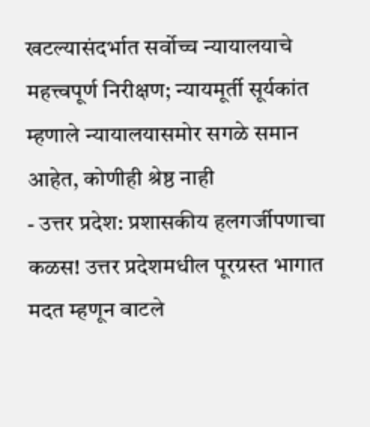खटल्यासंदर्भात सर्वोच्च न्यायालयाचे महत्त्वपूर्ण निरीक्षण; न्यायमूर्ती सूर्यकांत म्हणाले न्यायालयासमोर सगळे समान आहेत, कोणीही श्रेष्ठ नाही
- उत्तर प्रदेश: प्रशासकीय हलगर्जीपणाचा कळस! उत्तर प्रदेशमधील पूरग्रस्त भागात मदत म्हणून वाटले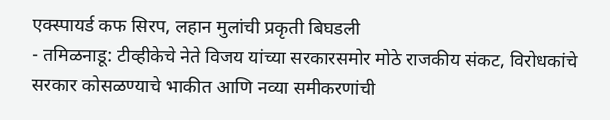एक्स्पायर्ड कफ सिरप, लहान मुलांची प्रकृती बिघडली
- तमिळनाडू: टीव्हीकेचे नेते विजय यांच्या सरकारसमोर मोठे राजकीय संकट, विरोधकांचे सरकार कोसळण्याचे भाकीत आणि नव्या समीकरणांची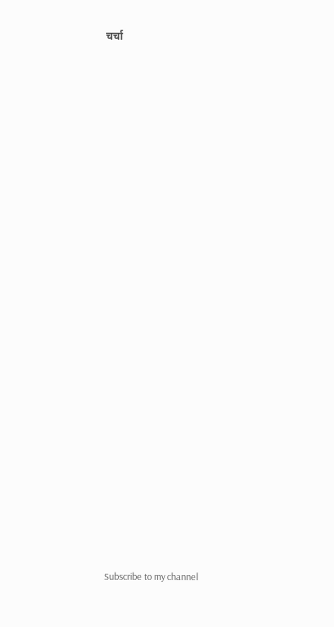चर्चा


























Subscribe to my channel